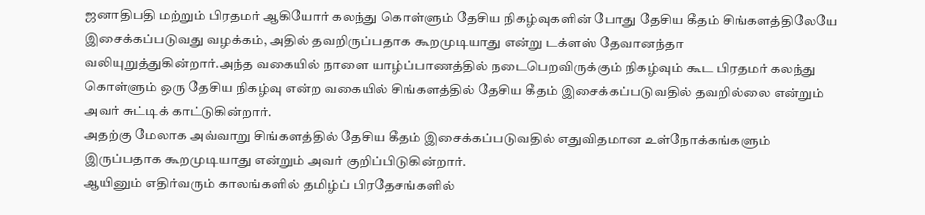ஜனாதிபதி மற்றும் பிரதமர் ஆகியோர் கலந்து கொள்ளும் தேசிய நிகழ்வுகளின் போது தேசிய கீதம் சிங்களத்திலேயே இசைக்கப்படுவது வழக்கம், அதில் தவறிருப்பதாக கூறமுடியாது என்று டக்ளஸ் தேவானந்தா வலியுறுத்துகின்றார்.அந்த வகையில் நாளை யாழ்ப்பாணத்தில் நடைபெறவிருக்கும் நிகழ்வும் கூட பிரதமர் கலந்து கொள்ளும் ஒரு தேசிய நிகழ்வு என்ற வகையில் சிங்களத்தில் தேசிய கீதம் இசைக்கப்படுவதில் தவறில்லை என்றும் அவர் சுட்டிக் காட்டுகின்றார்.
அதற்கு மேலாக அவ்வாறு சிங்களத்தில் தேசிய கீதம் இசைக்கப்படுவதில் எதுவிதமான உள்நோக்கங்களும் இருப்பதாக கூறமுடியாது என்றும் அவர் குறிப்பிடுகின்றார்.
ஆயினும் எதிர்வரும் காலங்களில் தமிழ்ப் பிரதேசங்களில்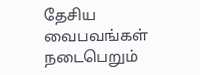தேசிய வைபவங்கள் நடைபெறும்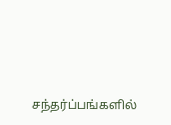சந்தர்ப்பங்களில்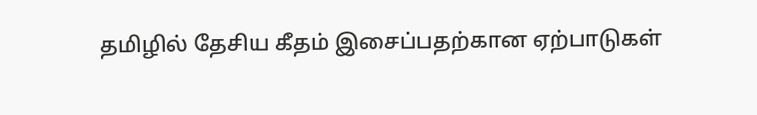தமிழில் தேசிய கீதம் இசைப்பதற்கான ஏற்பாடுகள்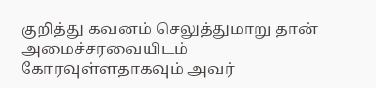குறித்து கவனம் செலுத்துமாறு தான் அமைச்சரவையிடம் கோரவுள்ளதாகவும் அவர்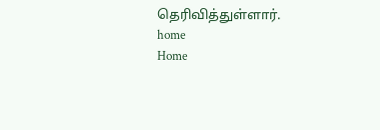தெரிவித்துள்ளார்.
home
Home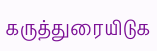கருத்துரையிடுக